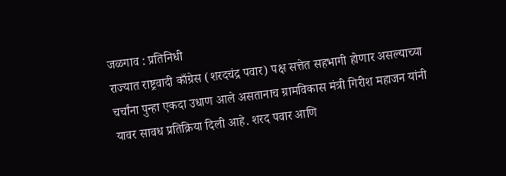जळगाव : प्रतिनिधी
राज्यात राष्ट्रवादी काँग्रेस (शरदचंद्र पवार) पक्ष सत्तेत सहभागी होणार असल्याच्या चर्चांना पुन्हा एकदा उधाण आले असतानाच ग्रामविकास मंत्री गिरीश महाजन यांनी यावर सावध प्रतिक्रिया दिली आहे. शरद पवार आणि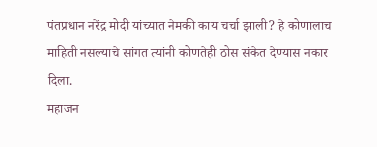पंतप्रधान नरेंद्र मोदी यांच्यात नेमकी काय चर्चा झाली? हे कोणालाच माहिती नसल्याचे सांगत त्यांनी कोणतेही ठोस संकेत देण्यास नकार दिला.
महाजन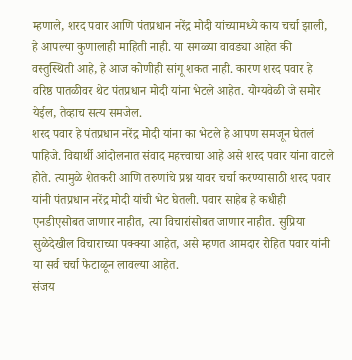म्हणाले, शरद पवार आणि पंतप्रधान नरेंद्र मोदी यांच्यामध्ये काय चर्चा झाली, हे आपल्या कुणालाही माहिती नाही. या सगळ्या वावड्या आहेत की वस्तुस्थिती आहे, हे आज कोणीही सांगू शकत नाही. कारण शरद पवार हे वरिष्ठ पातळीवर थेट पंतप्रधान मोदी यांना भेटले आहेत. योग्यवेळी जे समोर येईल, तेव्हाच सत्य समजेल.
शरद पवार हे पंतप्रधान नरेंद्र मोदी यांना का भेटले हे आपण समजून घेतलं पाहिजे. विद्यार्थी आंदोलनात संवाद महत्त्वाचा आहे असे शरद पवार यांना वाटले होते. त्यामुळे शेतकरी आणि तरुणांचे प्रश्न यावर चर्चा करण्यासाठी शरद पवार यांनी पंतप्रधान नरेंद्र मोदी यांची भेट घेतली. पवार साहेब हे कधीही एनडीएसोबत जाणार नाहीत, त्या विचारांसोबत जाणार नाहीत. सुप्रिया सुळेदेखील विचाराच्या पक्क्या आहेत, असे म्हणत आमदार रोहित पवार यांनी या सर्व चर्चा फेटाळून लावल्या आहेत.
संजय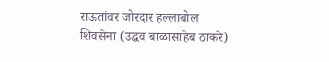राऊतांवर जोरदार हल्लाबोल
शिवसेना (उद्धव बाळासाहेब ठाकरे)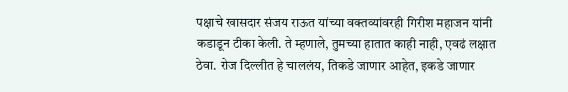पक्षाचे खासदार संजय राऊत यांच्या वक्तव्यांवरही गिरीश महाजन यांनी कडाडून टीका केली. ते म्हणाले, तुमच्या हातात काही नाही, एवढं लक्षात ठेवा. रोज दिल्लीत हे चाललंय, तिकडे जाणार आहेत, इकडे जाणार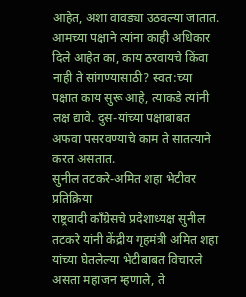आहेत, अशा वावड्या उठवल्या जातात. आमच्या पक्षाने त्यांना काही अधिकार दिले आहेत का, काय ठरवायचे किंवा नाही ते सांगण्यासाठी? स्वत:च्या पक्षात काय सुरू आहे, त्याकडे त्यांनी लक्ष द्यावे. दुस-यांच्या पक्षाबाबत अफवा पसरवण्याचे काम ते सातत्याने करत असतात.
सुनील तटकरे-अमित शहा भेटीवर प्रतिक्रिया
राष्ट्रवादी काँग्रेसचे प्रदेशाध्यक्ष सुनील तटकरे यांनी केंद्रीय गृहमंत्री अमित शहा यांच्या घेतलेल्या भेटीबाबत विचारले असता महाजन म्हणाले, ते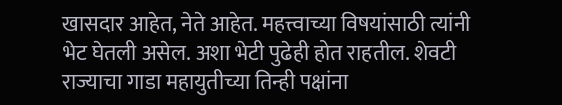खासदार आहेत, नेते आहेत. महत्त्वाच्या विषयांसाठी त्यांनी भेट घेतली असेल. अशा भेटी पुढेही होत राहतील. शेवटी राज्याचा गाडा महायुतीच्या तिन्ही पक्षांना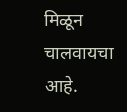मिळून चालवायचा आहे.